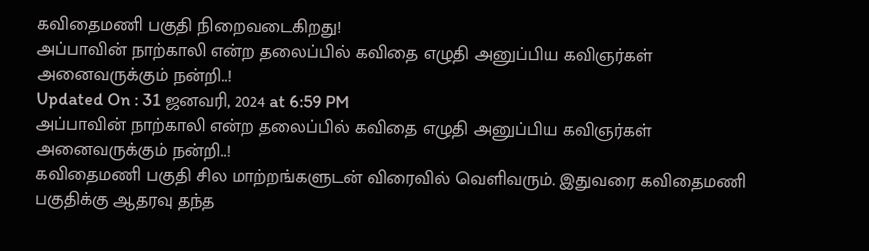கவிதைமணி பகுதி நிறைவடைகிறது!
அப்பாவின் நாற்காலி என்ற தலைப்பில் கவிதை எழுதி அனுப்பிய கவிஞர்கள் அனைவருக்கும் நன்றி..!
Updated On : 31 ஜனவரி, 2024 at 6:59 PM
அப்பாவின் நாற்காலி என்ற தலைப்பில் கவிதை எழுதி அனுப்பிய கவிஞர்கள் அனைவருக்கும் நன்றி..!
கவிதைமணி பகுதி சில மாற்றங்களுடன் விரைவில் வெளிவரும். இதுவரை கவிதைமணி பகுதிக்கு ஆதரவு தந்த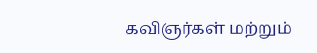கவிஞர்கள் மற்றும்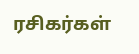ரசிகர்கள்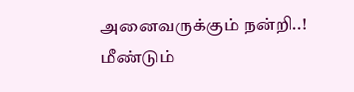அனைவருக்கும் நன்றி..!
மீண்டும்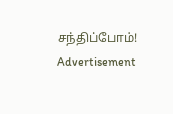சந்திப்போம்!
Advertisement